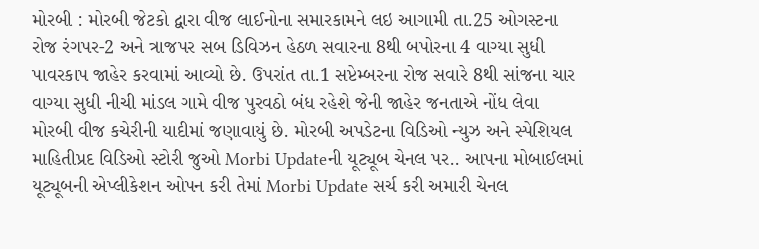મોરબી : મોરબી જેટકો દ્વારા વીજ લાઈનોના સમારકામને લઇ આગામી તા.25 ઓગસ્ટના રોજ રંગપર-2 અને ત્રાજપર સબ ડિવિઝન હેઠળ સવારના 8થી બપોરના 4 વાગ્યા સુધી પાવરકાપ જાહેર કરવામાં આવ્યો છે. ઉપરાંત તા.1 સપ્ટેમ્બરના રોજ સવારે 8થી સાંજના ચાર વાગ્યા સુધી નીચી માંડલ ગામે વીજ પુરવઠો બંધ રહેશે જેની જાહેર જનતાએ નોંધ લેવા મોરબી વીજ કચેરીની યાદીમાં જણાવાયું છે. મોરબી અપડેટના વિડિઓ ન્યુઝ અને સ્પેશિયલ માહિતીપ્રદ વિડિઓ સ્ટોરી જુઓ Morbi Updateની યૂટ્યૂબ ચેનલ પર.. આપના મોબાઈલમાં યૂટ્યૂબની એપ્લીકેશન ઓપન કરી તેમાં Morbi Update સર્ચ કરી અમારી ચેનલ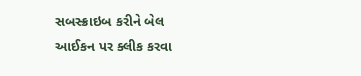સબસ્ક્રાઇબ કરીને બેલ આઈકન પર ક્લીક કરવા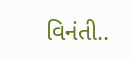વિનંતી..